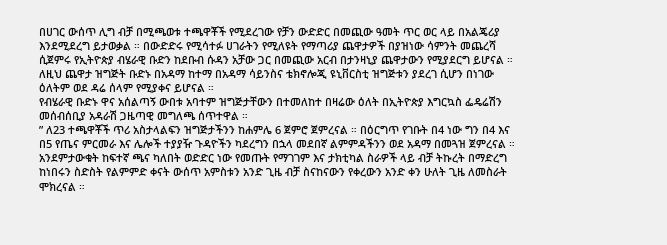በሀገር ውሰጥ ሊግ ብቻ በሚጫወቱ ተጫዋቾች የሚደረገው የቻን ውድድር በመጪው ዓመት ጥር ወር ላይ በአልጄሪያ እንደሚደረግ ይታወቃል ። በውድድሩ የሚሳተፉ ሀገራትን የሚለዩት የማጣሪያ ጨዋታዎች በያዝነው ሳምንት መጨረሻ ሲጀምሩ የኢትዮጵያ ብሄራዊ ቡድን ከደቡብ ሱዳን አቻው ጋር በመጪው አርብ በታንዛኒያ ጨዋታውን የሚያደርግ ይሆናል ።
ለዚህ ጨዋታ ዝግጅት ቡድኑ በአዳማ ከተማ በአዳማ ሳይንስና ቴክኖሎጂ ዩኒቨርስቲ ዝግጅቱን ያደረገ ሲሆን በነገው ዕለትም ወደ ዳሬ ሰላም የሚያቀና ይሆናል ።
የብሄራዊ ቡድኑ ዋና አሰልጣኝ ውበቱ አባተም ዝግጅታቸውን በተመለከተ በዛሬው ዕለት በኢትዮጵያ እግርኳስ ፌዴሬሽን መሰብሰቢያ አዳራሽ ጋዜጣዊ መግለጫ ሰጥተዋል ።
” ለ23 ተጫዋቾች ጥሪ አስታላልፍን ዝግጅታችንን ከሐምሌ 6 ጀምሮ ጀምረናል ። በዕርግጥ የገቡት በ4 ነው ግን በ4 እና በ5 የጤና ምርመራ እና ሌሎች ተያያዥ ጉዳዮችን ካደረግን በኋላ መደበኛ ልምምዳችንን ወደ አዳማ በመጓዝ ጀምረናል ። አንደምታውቁት ከፍተኛ ጫና ካለበት ወድድር ነው የመጡት የማገገም እና ታክቲካል ስራዎች ላይ ብቻ ትኩረት በማድረግ ከነበሩን ስድስት የልምምድ ቀናት ውሰጥ አምስቱን አንድ ጊዜ ብቻ ስናከናውን የቀረውን አንድ ቀን ሁለት ጊዜ ለመስራት ሞክረናል ።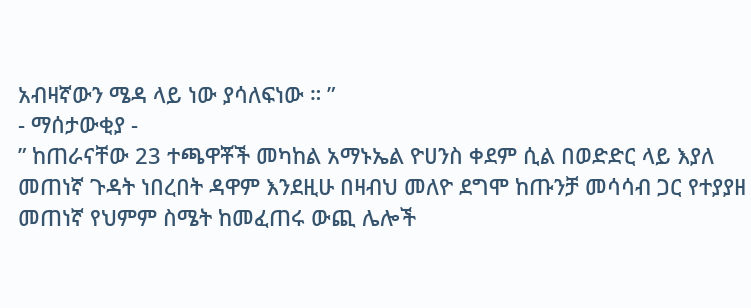አብዛኛውን ሜዳ ላይ ነው ያሳለፍነው ። ”
- ማሰታውቂያ -
” ከጠራናቸው 23 ተጫዋቾች መካከል አማኑኤል ዮሀንስ ቀደም ሲል በወድድር ላይ እያለ መጠነኛ ጉዳት ነበረበት ዳዋም እንደዚሁ በዛብህ መለዮ ደግሞ ከጡንቻ መሳሳብ ጋር የተያያዘ መጠነኛ የህምም ስሜት ከመፈጠሩ ውጪ ሌሎች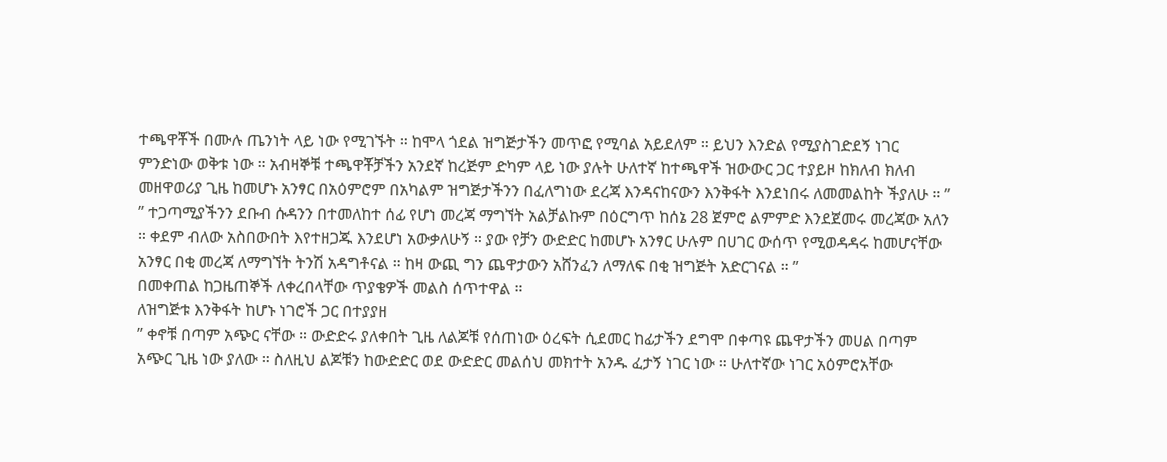ተጫዋቾች በሙሉ ጤንነት ላይ ነው የሚገኙት ። ከሞላ ጎደል ዝግጅታችን መጥፎ የሚባል አይደለም ። ይህን እንድል የሚያስገድደኝ ነገር ምንድነው ወቅቱ ነው ። አብዛኞቹ ተጫዋቾቻችን አንደኛ ከረጅም ድካም ላይ ነው ያሉት ሁለተኛ ከተጫዋች ዝውውር ጋር ተያይዞ ከክለብ ክለብ መዘዋወሪያ ጊዜ ከመሆኑ አንፃር በአዕምሮም በአካልም ዝግጅታችንን በፈለግነው ደረጃ እንዳናከናውን እንቅፋት እንደነበሩ ለመመልከት ችያለሁ ። ”
” ተጋጣሚያችንን ደቡብ ሱዳንን በተመለከተ ሰፊ የሆነ መረጃ ማግኘት አልቻልኩም በዕርግጥ ከሰኔ 28 ጀምሮ ልምምድ እንደጀመሩ መረጃው አለን ። ቀደም ብለው አስበውበት እየተዘጋጁ እንደሆነ አውቃለሁኝ ። ያው የቻን ውድድር ከመሆኑ አንፃር ሁሉም በሀገር ውሰጥ የሚወዳዳሩ ከመሆናቸው አንፃር በቂ መረጃ ለማግኘት ትንሽ አዳግቶናል ። ከዛ ውጪ ግን ጨዋታውን አሸንፈን ለማለፍ በቂ ዝግጅት አድርገናል ። ”
በመቀጠል ከጋዜጠኞች ለቀረበላቸው ጥያቄዎች መልስ ሰጥተዋል ።
ለዝግጅቱ እንቅፋት ከሆኑ ነገሮች ጋር በተያያዘ
” ቀኖቹ በጣም አጭር ናቸው ። ውድድሩ ያለቀበት ጊዜ ለልጆቹ የሰጠነው ዕረፍት ሲደመር ከፊታችን ደግሞ በቀጣዩ ጨዋታችን መሀል በጣም አጭር ጊዜ ነው ያለው ። ስለዚህ ልጆቹን ከውድድር ወደ ውድድር መልሰህ መክተት አንዱ ፈታኝ ነገር ነው ። ሁለተኛው ነገር አዕምሮአቸው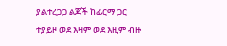ያልተረጋጋ ልጆች ከፊርማ ጋር ተያይዞ ወደ እዛም ወደ እዚም ብዙ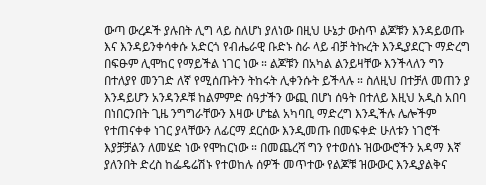ውጣ ውረዶች ያሉበት ሊግ ላይ ስለሆነ ያለነው በዚህ ሁኔታ ውስጥ ልጆቹን እንዳይወጡ እና እንዳይንቀሳቀሱ አድርጎ የብሔራዊ ቡድኑ ስራ ላይ ብቻ ትኩረት እንዲያደርጉ ማድረግ በፍፁም ሊሞከር የማይችል ነገር ነው ። ልጆቹን በአካል ልንይዛቸው እንችላለን ግን በተለያየ መንገድ ለኛ የሚሰጡትን ትከሩት ሊቀንሱት ይችላሉ ። ስለዚህ በተቻለ መጠን ያ እንዳይሆን አንዳንዶቹ ከልምምድ ሰዓታችን ውጪ በሆነ ሰዓት በተለይ እዚህ አዲስ አበባ በነበርንበት ጊዜ ንግግራቸውን እዛው ሆቴል አካባቢ ማድረግ እንዲችሉ ሌሎችም የተጠናቀቀ ነገር ያላቸውን ለፊርማ ደርሰው እንዲመጡ በመፍቀድ ሁለቱን ነገሮች እያቻቻልን ለመሄድ ነው የሞከርነው ። በመጨረሻ ግን የተወሰኑ ዝውውሮችን አዳማ እኛ ያለንበት ድረስ ከፌዴሬሽኑ የተወከሉ ሰዎች መጥተው የልጆቹ ዝውውር እንዲያልቅና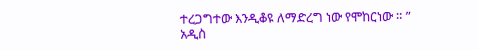ተረጋግተው እንዲቆዩ ለማድረግ ነው የሞከርነው ። ”
አዲስ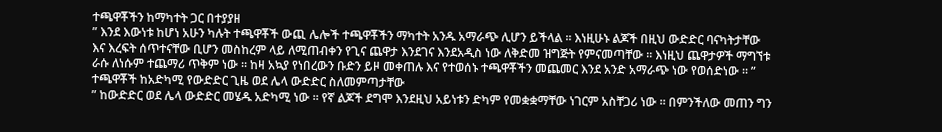ተጫዋቾችን ከማካተት ጋር በተያያዘ
” እንደ እውነቱ ከሆነ አሁን ካሉት ተጫዋቾች ውጪ ሌሎች ተጫዋቾችን ማካተት አንዱ አማራጭ ሊሆን ይችላል ። እነዚሁኑ ልጆች በዚህ ውድድር ባናካትታቸው እና እረፍት ሰጥተናቸው ቢሆን መስከረም ላይ ለሚጠብቀን የጊና ጨዋታ እንደገና እንደአዲስ ነው ለቅድመ ዝግጅት የምናመጣቸው ። እነዚህ ጨዋታዎች ማግኘቱ ራሱ ለነሱም ተጨማሪ ጥቅም ነው ። ከዛ አኳያ የነበረውን ቡድን ይዞ መቀጠሉ እና የተወሰኑ ተጫዋቾችን መጨመር እንደ አንድ አማራጭ ነው የወሰድነው ። ”
ተጫዋቾች ከአድካሚ የውድድር ጊዜ ወደ ሌላ ውድድር ስለመምጣታቸው
” ከውድድር ወደ ሌላ ውድድር መሄዱ አድካሚ ነው ። የኛ ልጆች ደግሞ እንደዚህ አይነቱን ድካም የመቋቋማቸው ነገርም አስቸጋሪ ነው ። በምንችለው መጠን ግን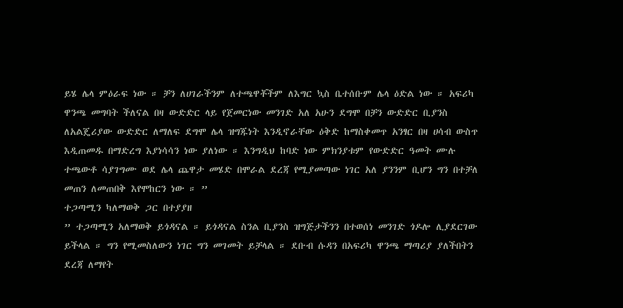ይሄ ሌላ ምዕራፍ ነው ። ቻን ለሀገራችንም ለተጫዋቾችም ለእግር ኳስ ቤተሰቡም ሌላ ዕድል ነው ። አፍሪካ ዋንጫ መግባት ችለናል በዛ ውድድር ላይ የጀመርነው መንገድ አለ አሁን ደግሞ በቻን ውድድር ቢያንስ ለአልጄሪያው ውድድር ለማለፍ ደግሞ ሌላ ዝግጁነት እንዲኖራቸው ዕቅድ ከማስቀመጥ አንፃር በዛ ሀሳብ ውስጥ እዲጠመዱ በማድረግ እያነሳሳን ነው ያለነው ። እንግዲህ ከባድ ነው ምክንያቱም የውድድር ዓመት ሙሉ ተጫውቶ ሳያገግሙ ወደ ሌላ ጨዋታ መሄድ በሞራል ደረጃ የሚያመጣው ነገር አለ ያንንም ቢሆን ግን በተቻለ መጠን ለመጠበቅ እየሞከርን ነው ። ”
ተጋጣሚን ካለማወቅ ጋር በተያያዘ
” ተጋጣሚን አለማወቅ ይጎዳናል ። ይጎዳናል ስንል ቢያንስ ዝግጅታችንን በተወሰነ መንገድ ጎዶሎ ሊያደርገው ይችላል ። ግን የሚመስለውን ነገር ግን መገመት ይቻላል ። ደቡብ ሱዳን በአፍሪካ ዋንጫ ማጣሪያ ያለችበትን ደረጃ ለማየት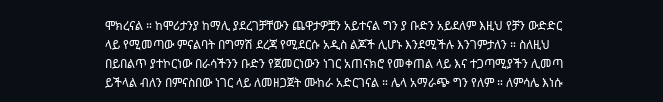ሞክረናል ። ከሞሪታንያ ከማሊ ያደረገቻቸውን ጨዋታዎቿን አይተናል ግን ያ ቡድን አይደለም እዚህ የቻን ውድድር ላይ የሚመጣው ምናልባት በግማሽ ደረጃ የሚደርሱ አዲስ ልጆች ሊሆኑ እንደሚችሉ እንገምታለን ። ስለዚህ በይበልጥ ያተኮርነው በራሳችንን ቡድን የጀመርነውን ነገር አጠናክሮ የመቀጠል ላይ እና ተጋጣሚያችን ሊመጣ ይችላል ብለን በምናስበው ነገር ላይ ለመዘጋጀት ሙከራ አድርገናል ። ሌላ አማራጭ ግን የለም ። ለምሳሌ እነሱ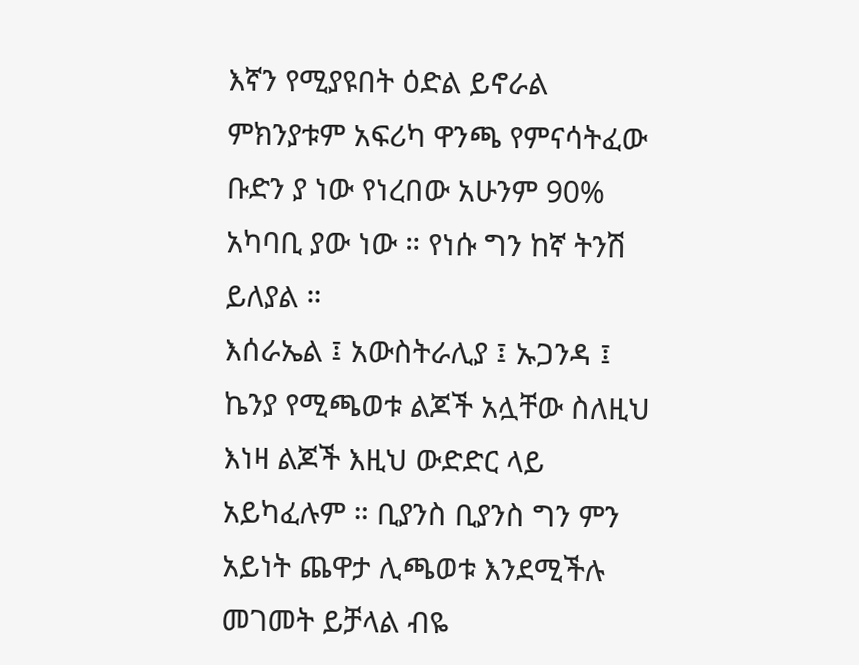እኛን የሚያዩበት ዕድል ይኖራል ምክንያቱም አፍሪካ ዋንጫ የምናሳትፈው ቡድን ያ ነው የነረበው አሁንም 90% አካባቢ ያው ነው ። የነሱ ግን ከኛ ትንሽ ይለያል ።
እሰራኤል ፤ አውስትራሊያ ፤ ኡጋንዳ ፤ ኬንያ የሚጫወቱ ልጆች አሏቸው ስለዚህ እነዛ ልጆች እዚህ ውድድር ላይ አይካፈሉም ። ቢያንስ ቢያንስ ግን ምን አይነት ጨዋታ ሊጫወቱ እንደሚችሉ መገመት ይቻላል ብዬ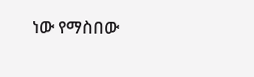ነው የማስበው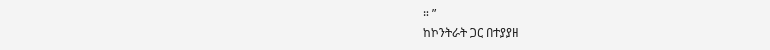። ”
ከኮንትራት ጋር በተያያዘ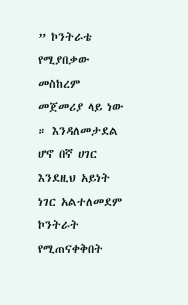” ኮንትራቴ የሚያበቃው መስከረም መጀመሪያ ላይ ነው ። እንዳለመታደል ሆኖ በኛ ሀገር እንደዚህ አይነት ነገር አልተለመደም ኮንትራት የሚጠናቀቅበት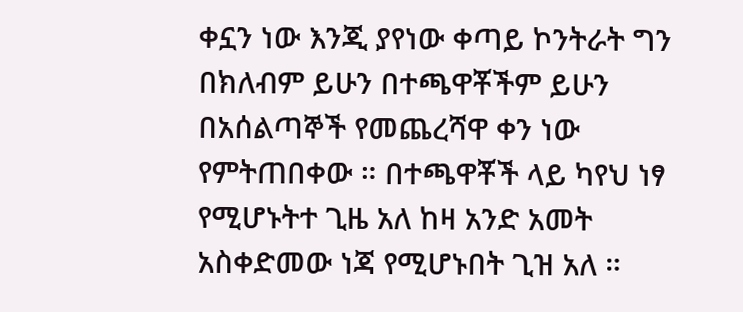ቀኗን ነው እንጂ ያየነው ቀጣይ ኮንትራት ግን በክለብም ይሁን በተጫዋቾችም ይሁን በአሰልጣኞች የመጨረሻዋ ቀን ነው የምትጠበቀው ። በተጫዋቾች ላይ ካየህ ነፃ የሚሆኑትተ ጊዜ አለ ከዛ አንድ አመት አስቀድመው ነጃ የሚሆኑበት ጊዝ አለ ።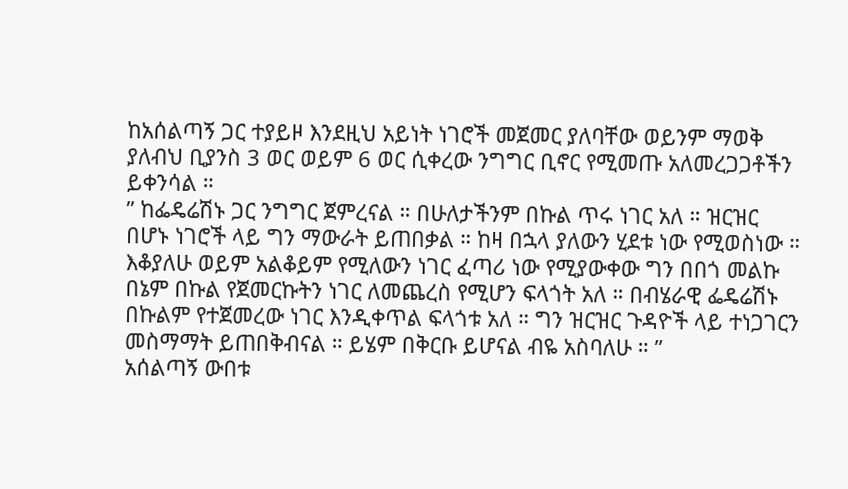ከአሰልጣኝ ጋር ተያይዞ እንደዚህ አይነት ነገሮች መጀመር ያለባቸው ወይንም ማወቅ ያለብህ ቢያንስ 3 ወር ወይም 6 ወር ሲቀረው ንግግር ቢኖር የሚመጡ አለመረጋጋቶችን ይቀንሳል ።
” ከፌዴሬሽኑ ጋር ንግግር ጀምረናል ። በሁለታችንም በኩል ጥሩ ነገር አለ ። ዝርዝር በሆኑ ነገሮች ላይ ግን ማውራት ይጠበቃል ። ከዛ በኋላ ያለውን ሂደቱ ነው የሚወስነው ። እቆያለሁ ወይም አልቆይም የሚለውን ነገር ፈጣሪ ነው የሚያውቀው ግን በበጎ መልኩ በኔም በኩል የጀመርኩትን ነገር ለመጨረስ የሚሆን ፍላጎት አለ ። በብሄራዊ ፌዴሬሽኑ በኩልም የተጀመረው ነገር እንዲቀጥል ፍላጎቱ አለ ። ግን ዝርዝር ጉዳዮች ላይ ተነጋገርን መስማማት ይጠበቅብናል ። ይሄም በቅርቡ ይሆናል ብዬ አስባለሁ ። ”
አሰልጣኝ ውበቱ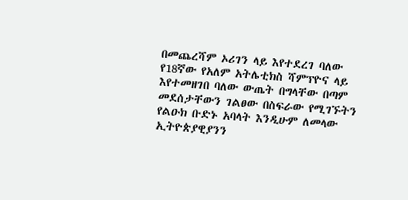በመጨረሻም ኦሪገን ላይ እየተደረገ ባለው የ18ኛው የአለም አትሌቲክስ ሻምፕዮና ላይ እየተመዘገበ ባለው ውጤት በግላቸው በጣም መደሰታቸውን ገልፀው በስፍራው የሚገኙትን የልዑክ ቡድኑ አባላት እንዲሁም ለመላው ኢትዮጵያዊያንን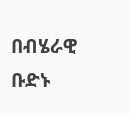በብሄራዊ ቡድኑ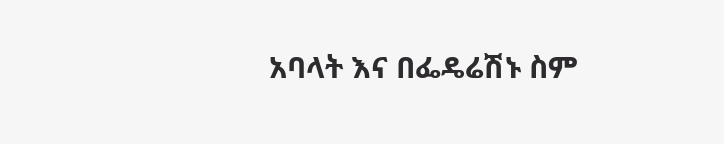አባላት እና በፌዴሬሽኑ ስም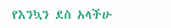የእንኳን ደስ አላችሁ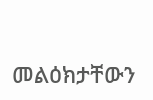መልዕክታቸውን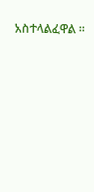አስተላልፈዋል ።